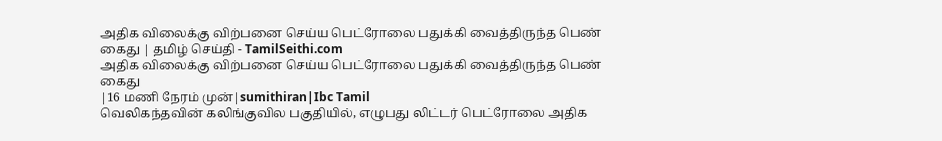அதிக விலைக்கு விற்பனை செய்ய பெட்ரோலை பதுக்கி வைத்திருந்த பெண் கைது | தமிழ் செய்தி - TamilSeithi.com
அதிக விலைக்கு விற்பனை செய்ய பெட்ரோலை பதுக்கி வைத்திருந்த பெண் கைது
|16 மணி நேரம் முன்|sumithiran|Ibc Tamil
வெலிகந்தவின் கலிங்குவில பகுதியில், எழுபது லிட்டர் பெட்ரோலை அதிக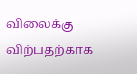விலைக்கு விற்பதற்காக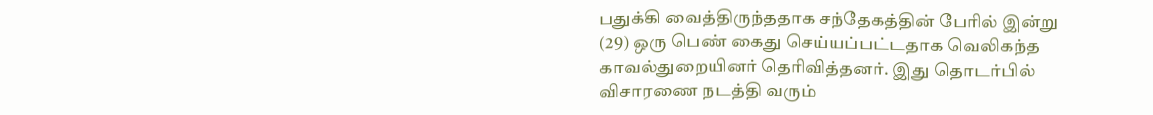பதுக்கி வைத்திருந்ததாக சந்தேகத்தின் பேரில் இன்று (29) ஒரு பெண் கைது செய்யப்பட்டதாக வெலிகந்த காவல்துறையினர் தெரிவித்தனர். இது தொடர்பில் விசாரணை நடத்தி வரும்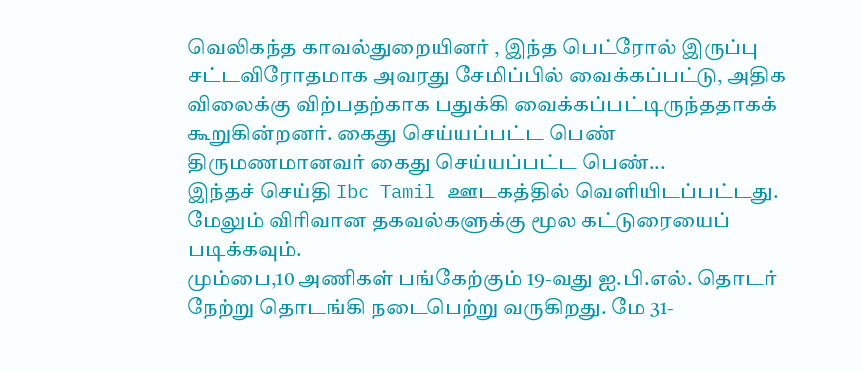வெலிகந்த காவல்துறையினர் , இந்த பெட்ரோல் இருப்பு சட்டவிரோதமாக அவரது சேமிப்பில் வைக்கப்பட்டு, அதிக விலைக்கு விற்பதற்காக பதுக்கி வைக்கப்பட்டிருந்ததாகக் கூறுகின்றனர். கைது செய்யப்பட்ட பெண் திருமணமானவர் கைது செய்யப்பட்ட பெண்...
இந்தச் செய்தி Ibc Tamil ஊடகத்தில் வெளியிடப்பட்டது. மேலும் விரிவான தகவல்களுக்கு மூல கட்டுரையைப் படிக்கவும்.
மும்பை,10 அணிகள் பங்கேற்கும் 19-வது ஐ.பி.எல். தொடர் நேற்று தொடங்கி நடைபெற்று வருகிறது. மே 31-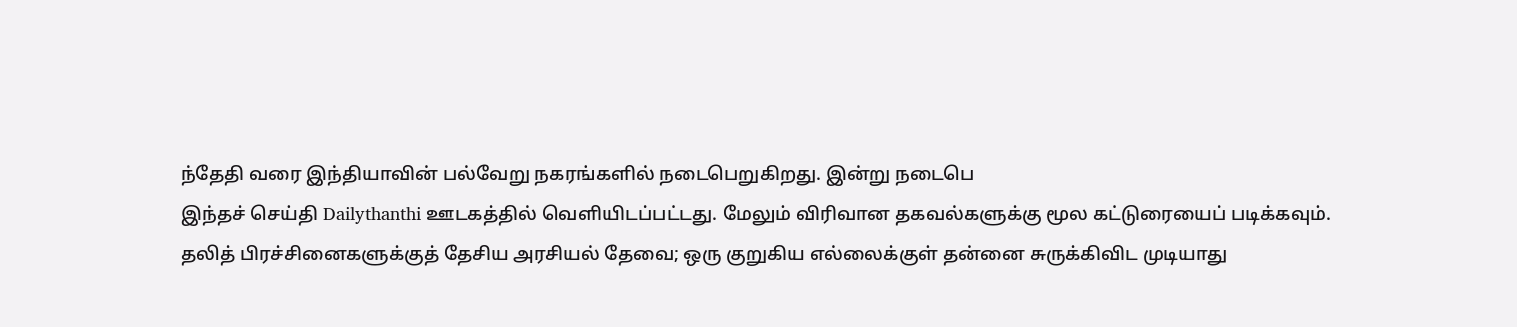ந்தேதி வரை இந்தியாவின் பல்வேறு நகரங்களில் நடைபெறுகிறது. இன்று நடைபெ
இந்தச் செய்தி Dailythanthi ஊடகத்தில் வெளியிடப்பட்டது. மேலும் விரிவான தகவல்களுக்கு மூல கட்டுரையைப் படிக்கவும்.
தலித் பிரச்சினைகளுக்குத் தேசிய அரசியல் தேவை; ஒரு குறுகிய எல்லைக்குள் தன்னை சுருக்கிவிட முடியாது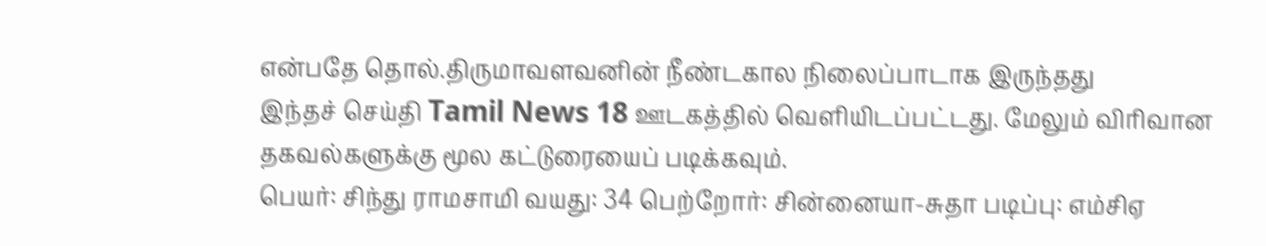என்பதே தொல்.திருமாவளவனின் நீண்டகால நிலைப்பாடாக இருந்தது
இந்தச் செய்தி Tamil News 18 ஊடகத்தில் வெளியிடப்பட்டது. மேலும் விரிவான தகவல்களுக்கு மூல கட்டுரையைப் படிக்கவும்.
பெயர்: சிந்து ராமசாமி வயது: 34 பெற்றோர்: சின்னையா-சுதா படிப்பு: எம்சிஏ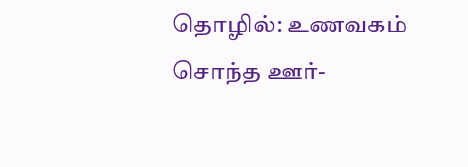தொழில்: உணவகம் சொந்த ஊர்-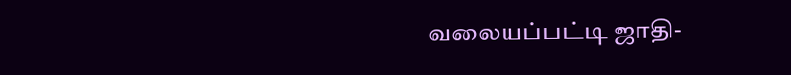வலையப்பட்டி ஜாதி-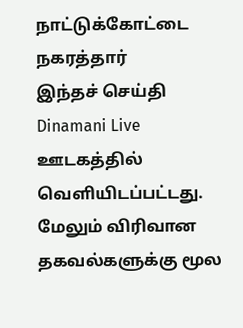நாட்டுக்கோட்டை நகரத்தார்
இந்தச் செய்தி Dinamani Live ஊடகத்தில் வெளியிடப்பட்டது. மேலும் விரிவான தகவல்களுக்கு மூல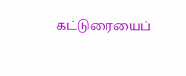கட்டுரையைப்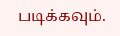படிக்கவும்.